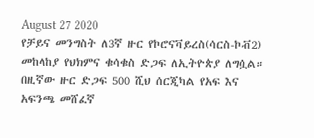August 27 2020
የቻይና መንግስት ለ3ኛ ዙር የኮሮናቫይረስ(ሳርስ-ኮቭ2) መከላከያ የህክምና ቁሳቁስ ድጋፍ ለኢትዮጵያ ለግሷል።
በዚኛው ዙር ድጋፍ 500 ሺህ ሰርጂካል የአፍ እና አፍንጫ መሸፈኛ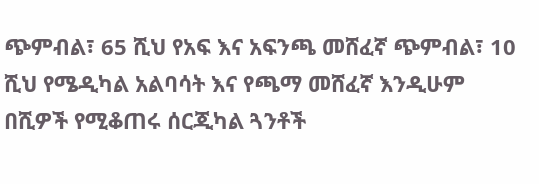ጭምብል፣ 65 ሺህ የአፍ እና አፍንጫ መሸፈኛ ጭምብል፣ 10 ሺህ የሜዲካል አልባሳት እና የጫማ መሸፈኛ እንዲሁም በሺዎች የሚቆጠሩ ሰርጂካል ጓንቶች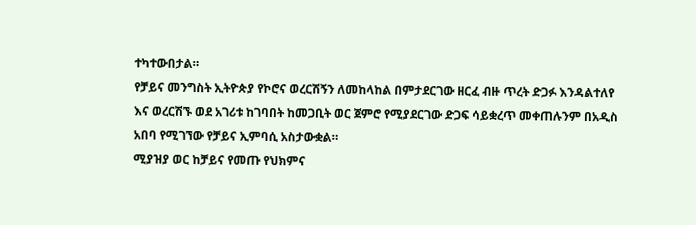ተካተውበታል።
የቻይና መንግስት ኢትዮጵያ የኮሮና ወረርሽኝን ለመከላከል በምታደርገው ዘርፈ ብዙ ጥረት ድጋፉ እንዳልተለየ እና ወረርሽኙ ወደ አገሪቱ ከገባበት ከመጋቢት ወር ጀምሮ የሚያደርገው ድጋፍ ሳይቋረጥ መቀጠሉንም በአዲስ አበባ የሚገኘው የቻይና ኢምባሲ አስታውቋል።
ሚያዝያ ወር ከቻይና የመጡ የህክምና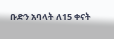ቡድን አባላት ለ15 ቀናት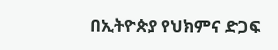በኢትዮጵያ የህክምና ድጋፍ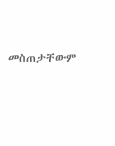መስጠታቸውም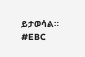ይታወሳል።
#EBC